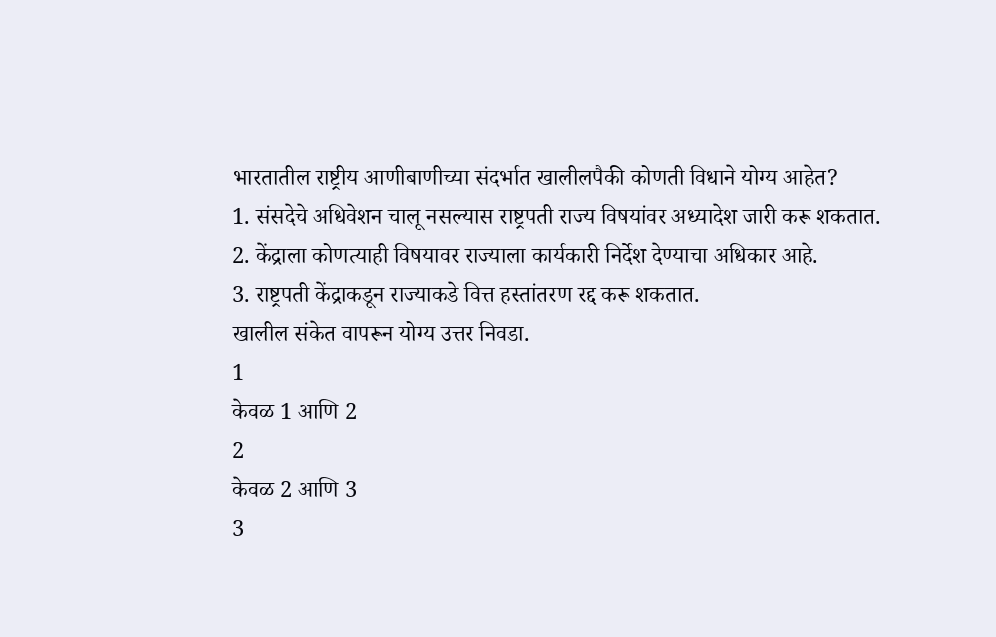भारतातील राष्ट्रीय आणीबाणीच्या संदर्भात खालीलपैकी कोणती विधाने योग्य आहेत?
1. संसदेचे अधिवेशन चालू नसल्यास राष्ट्रपती राज्य विषयांवर अध्यादेश जारी करू शकतात.
2. केंद्राला कोणत्याही विषयावर राज्याला कार्यकारी निर्देश देण्याचा अधिकार आहे.
3. राष्ट्रपती केंद्राकडून राज्याकडे वित्त हस्तांतरण रद्द करू शकतात.
खालील संकेत वापरून योग्य उत्तर निवडा.
1
केवळ 1 आणि 2
2
केवळ 2 आणि 3
3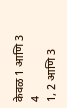केवळ 1 आणि 3
4
1, 2 आणि 3